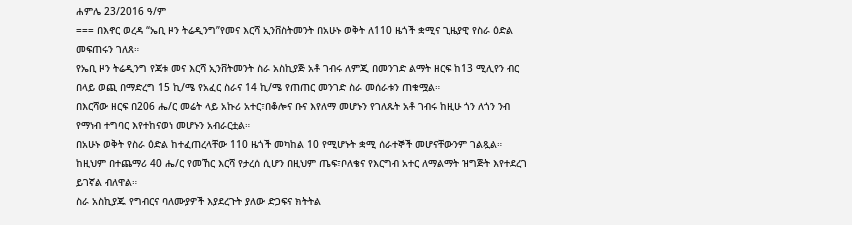ሐምሌ 23/2016 ዓ/ም
=== በእኖር ወረዳ “ኤቢ ዞን ትሬዲንግ”የመና እርሻ ኢንቨስትመንት በአሁኑ ወቅት ለ110 ዜጎች ቋሚና ጊዜያዊ የስራ ዕድል መፍጠሩን ገለጸ።
የኤቢ ዞን ትሬዲንግ የጃቱ መና እርሻ ኢንቨትመንት ስራ አስኪያጅ አቶ ገብሩ ለምጂ በመንገድ ልማት ዘርፍ ከ13 ሚሊየን ብር በላይ ወጪ በማድረግ 15 ኪ/ሜ የአፈር ስራና 14 ኪ/ሜ የጠጠር መንገድ ስራ መሰራቱን ጠቁሟል።
በእርሻው ዘርፍ በ206 ሔ/ር መሬት ላይ አኩሪ አተር፣በቆሎና ቡና እየለማ መሆኑን የገለጹት አቶ ገብሩ ከዚሁ ጎን ለጎን ንብ የማነብ ተግባር እየተከናወነ መሆኑን አብራርቷል።
በአሁኑ ወቅት የስራ ዕድል ከተፈጠረላቸው 110 ዜጎች መካከል 10 የሚሆኑት ቋሚ ሰራተኞች መሆናቸውንም ገልጿል።
ከዚህም በተጨማሪ 40 ሔ/ር የመኸር እርሻ የታረሰ ሲሆን በዚህም ጤፍ፣ቦለቄና የእርግብ አተር ለማልማት ዝግጅት እየተደረገ ይገኛል ብለዋል።
ስራ አስኪያጁ የግብርና ባለሙያዎች እያደረጉት ያለው ድጋፍና ክትትል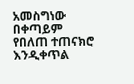አመስግነው በቀጣይም የበለጠ ተጠናክሮ እንዲቀጥል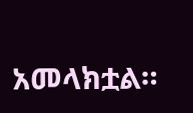አመላክቷል።